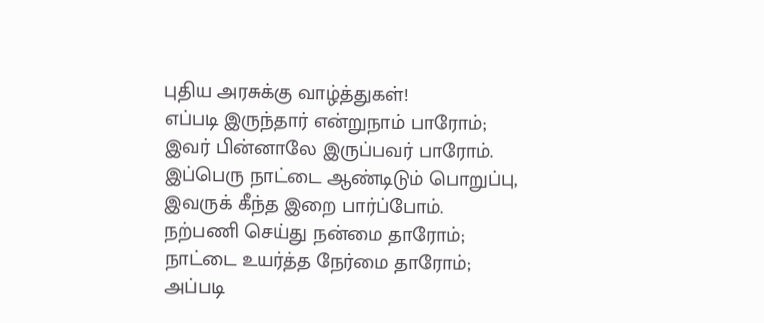புதிய அரசுக்கு வாழ்த்துகள்!
எப்படி இருந்தார் என்றுநாம் பாரோம்;
இவர் பின்னாலே இருப்பவர் பாரோம்.
இப்பெரு நாட்டை ஆண்டிடும் பொறுப்பு,
இவருக் கீந்த இறை பார்ப்போம்.
நற்பணி செய்து நன்மை தாரோம்;
நாட்டை உயர்த்த நேர்மை தாரோம்;
அப்படி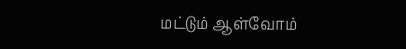மட்டும் ஆள்வோம்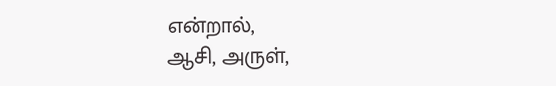என்றால்,
ஆசி, அருள்,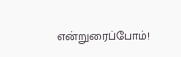என்றுரைப்போம்!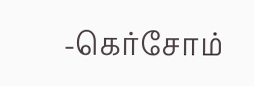-கெர்சோம்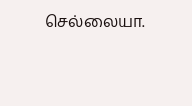செல்லையா.